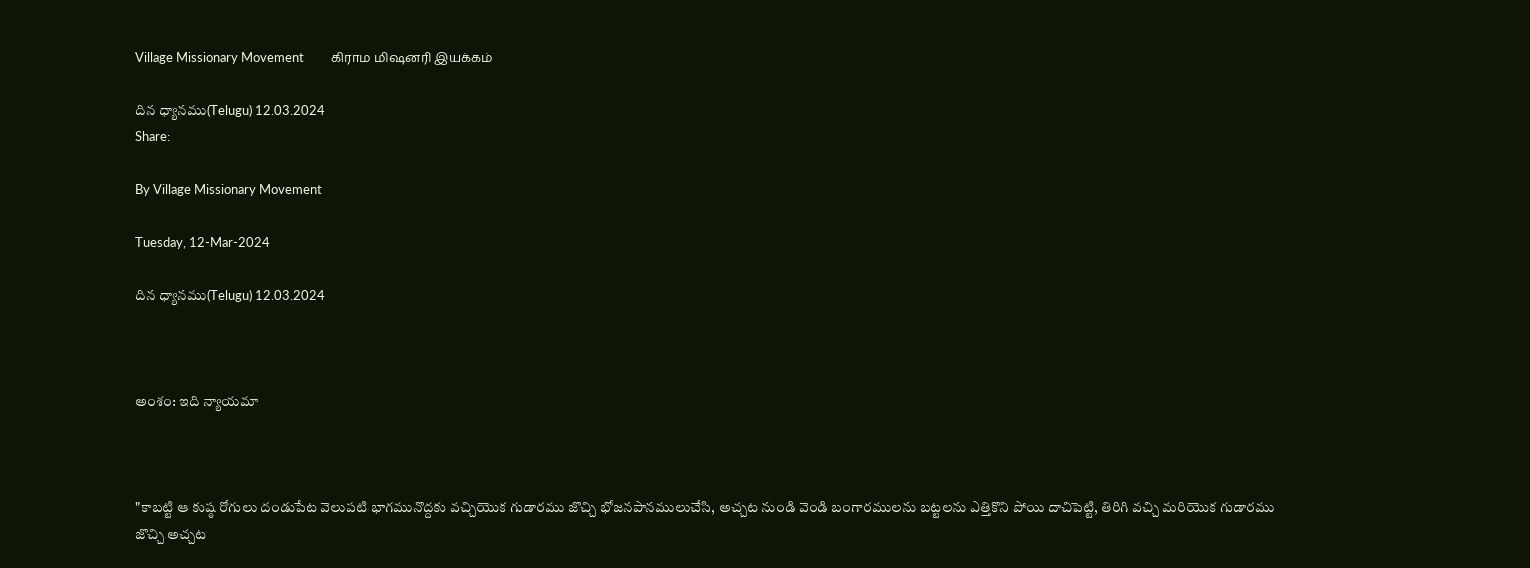Village Missionary Movement         கிராம மிஷனரி இயக்கம்

దిన ధ్యానము(Telugu) 12.03.2024
Share:

By Village Missionary Movement

Tuesday, 12-Mar-2024

దిన ధ్యానము(Telugu) 12.03.2024



అంశం: ఇది న్యాయమా



"కాబట్టి ఆ కుష్ఠ రోగులు దండుపేట వెలుపటి భాగమునొద్దకు వచ్చియొక గుడారము జొచ్చి భోజనపానములుచేసి, అచ్చట నుండి వెండి బంగారములను బట్టలను ఎత్తికొని పోయి దాచిపెట్టి, తిరిగి వచ్చి మరియొక గుడారము జొచ్చి అచ్చట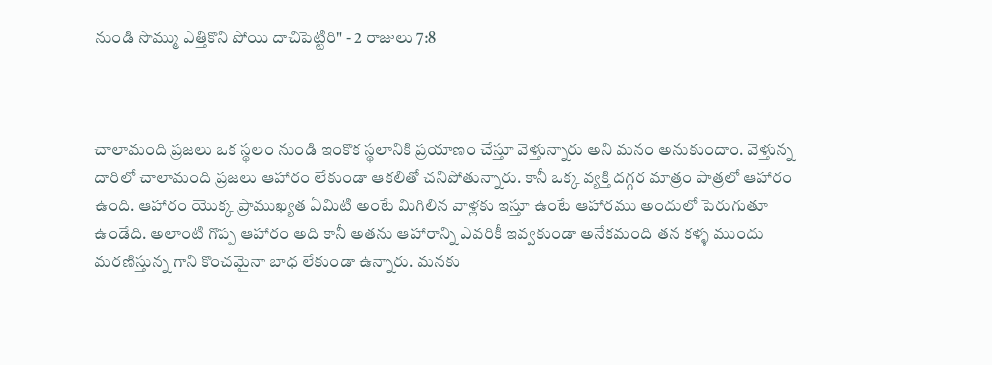నుండి సొమ్ము ఎత్తికొని పోయి దాచిపెట్టిరి" - 2 రాజులు 7:8



చాలామంది ప్రజలు ఒక స్థలం నుండి ఇంకొక స్థలానికి ప్రయాణం చేస్తూ వెళ్తున్నారు అని మనం అనుకుందాం. వెళ్తున్న దారిలో చాలామంది ప్రజలు ఆహారం లేకుండా ఆకలితో చనిపోతున్నారు. కానీ ఒక్క వ్యక్తి దగ్గర మాత్రం పాత్రలో ఆహారం ఉంది. ఆహారం యొక్క ప్రాముఖ్యత ఏమిటి అంటే మిగిలిన వాళ్లకు ఇస్తూ ఉంటే ఆహారము అందులో పెరుగుతూ ఉండేది. అలాంటి గొప్ప ఆహారం అది కానీ అతను ఆహారాన్ని ఎవరికీ ఇవ్వకుండా అనేకమంది తన కళ్ళ ముందు మరణిస్తున్న గాని కొంచమైనా బాధ లేకుండా ఉన్నారు. మనకు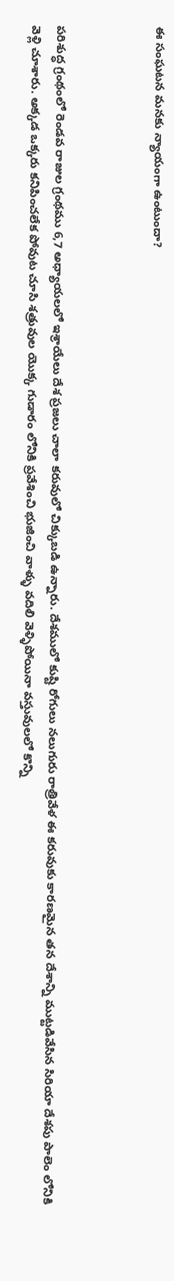ఈ సంఘటన మనకు న్యాయంగా ఉంటుందా?



పరిశుద్ధ గ్రంథంలో రెండవ రాజుల గ్రంథము 6,7 అధ్యాయలలో ఇశ్రాయేలు దేశ ప్రజలు చాలా కరువులో చిక్కుబడి ఉన్నారు. దేశములో కుష్టి రోగులు నలుగురు రాత్రివేళ ఈ కరువుకు కారణమైన తన దేశాన్ని ముట్టడివేసిన సిరియా దేశపు పాలెం లోనికి వెళ్లి చూశారు. అక్కడ ఒక్కరు కనిపించలేక పోవుట చూసి శత్రువుల యొక్క గుడారం లోనికి ప్రవేశించి భుజించి వాళ్ళు వదిలి వెళ్ళిపోయినా వస్తువులలో కొన్ని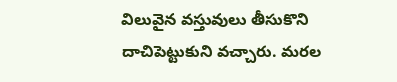విలువైన వస్తువులు తీసుకొని దాచిపెట్టుకుని వచ్చారు. మరల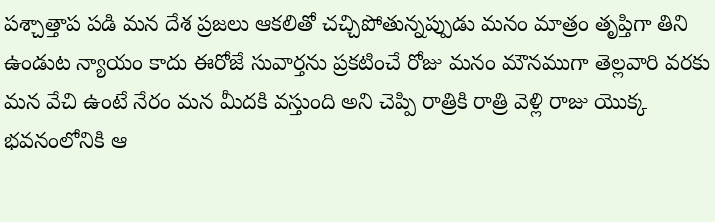పశ్చాత్తాప పడి మన దేశ ప్రజలు ఆకలితో చచ్చిపోతున్నప్పుడు మనం మాత్రం తృప్తిగా తిని ఉండుట న్యాయం కాదు ఈరోజే సువార్తను ప్రకటించే రోజు మనం మౌనముగా తెల్లవారి వరకు మన వేచి ఉంటే నేరం మన మీదకి వస్తుంది అని చెప్పి రాత్రికి రాత్రి వెళ్లి రాజు యొక్క భవనంలోనికి ఆ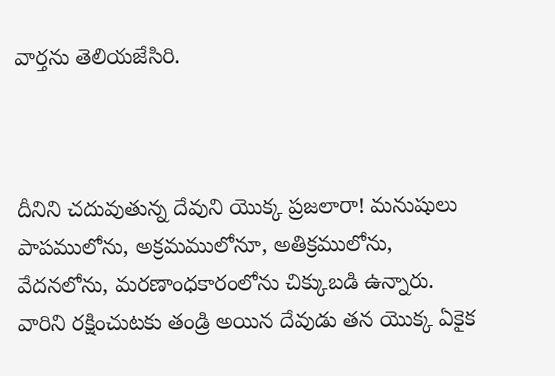వార్తను తెలియజేసిరి.



దీనిని చదువుతున్న దేవుని యొక్క ప్రజలారా! మనుషులు పాపములోను, అక్రమములోనూ, అతిక్రములోను, వేదనలోను, మరణాంధకారంలోను చిక్కుబడి ఉన్నారు. వారిని రక్షించుటకు తండ్రి అయిన దేవుడు తన యొక్క ఏకైక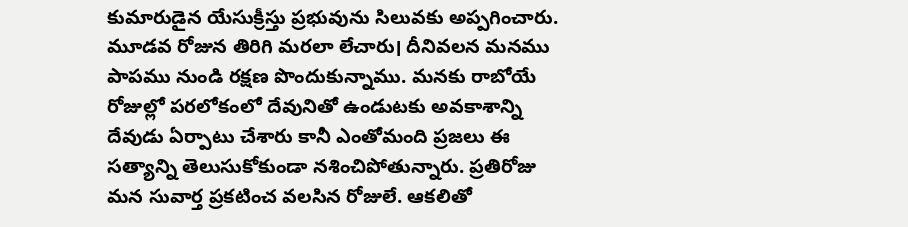కుమారుడైన యేసుక్రీస్తు ప్రభువును సిలువకు అప్పగించారు. మూడవ రోజున తిరిగి మరలా లేచారు। దీనివలన మనము పాపము నుండి రక్షణ పొందుకున్నాము. మనకు రాబోయే రోజుల్లో పరలోకంలో దేవునితో ఉండుటకు అవకాశాన్ని దేవుడు ఏర్పాటు చేశారు కానీ ఎంతోమంది ప్రజలు ఈ సత్యాన్ని తెలుసుకోకుండా నశించిపోతున్నారు. ప్రతిరోజు మన సువార్త ప్రకటించ వలసిన రోజులే. ఆకలితో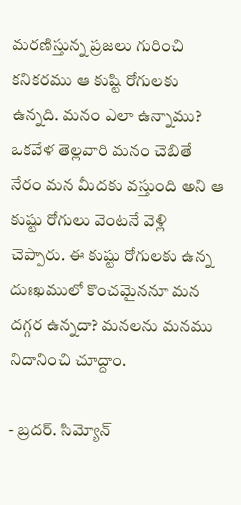మరణిస్తున్న ప్రజలు గురించి కనికరము ఆ కుష్టి రోగులకు ఉన్నది. మనం ఎలా ఉన్నాము? ఒకవేళ తెల్లవారి మనం చెబితే నేరం మన మీదకు వస్తుంది అని ఆ కుష్టు రోగులు వెంటనే వెళ్లి చెప్పారు. ఈ కుష్టు రోగులకు ఉన్న దుఃఖములో కొంచమైననూ మన దగ్గర ఉన్నదా? మనలను మనము నిదానించి చూద్దాం.

- బ్రదర్. సిమ్యోన్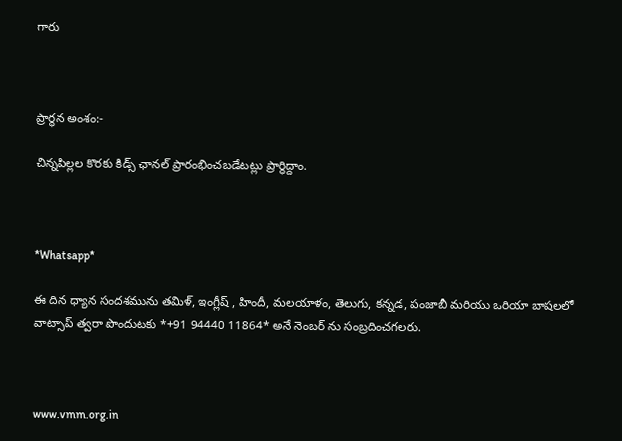గారు



ప్రార్థన అంశం:-

చిన్నపిల్లల కొరకు కిడ్స్ ఛానల్ ప్రారంభించబడేటట్లు ప్రార్థిద్దాం.



*Whatsapp*

ఈ దిన ధ్యాన సందశమును తమిళ్, ఇంగ్లీష్ , హిందీ, మలయాళం, తెలుగు, కన్నడ, పంజాబీ మరియు ఒరియా బాషలలో వాట్సాప్ త్వరా పొందుటకు *+91 94440 11864* అనే నెంబర్ ను సంబ్రదించగలరు.



www.vmm.org.in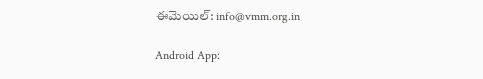ఈమెయిల్: info@vmm.org.in

Android App: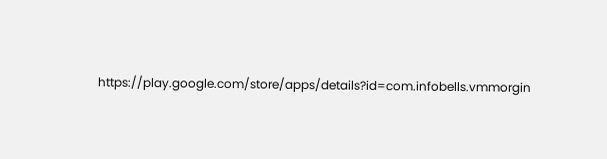https://play.google.com/store/apps/details?id=com.infobells.vmmorgin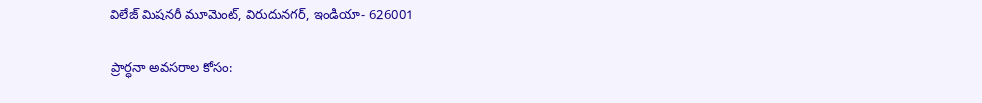విలేజ్ మిషనరీ మూమెంట్, విరుదునగర్, ఇండియా- 626001

ప్రార్ధనా అవసరాల కోసం: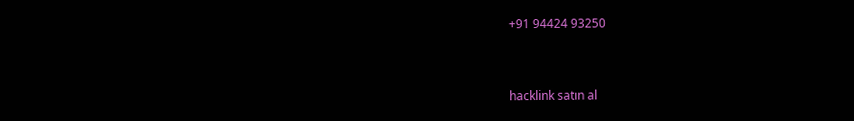+91 94424 93250



hacklink satın al